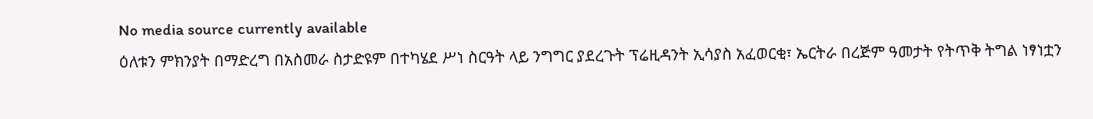No media source currently available
ዕለቱን ምክንያት በማድረግ በአስመራ ስታድዩም በተካሄደ ሥነ ስርዓት ላይ ንግግር ያደረጉት ፕሬዚዳንት ኢሳያስ አፈወርቂ፣ ኤርትራ በረጅም ዓመታት የትጥቅ ትግል ነፃነቷን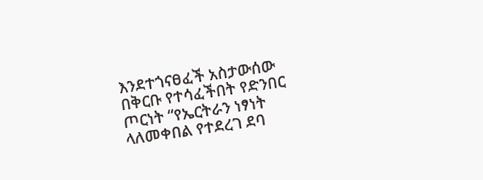እንደተጎናፀፈች አስታውሰው በቅርቡ የተሳፈችበት የድንበር ጦርነት “የኤርትራን ነፃነት ላለመቀበል የተደረገ ደባ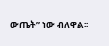ውጤት” ነው ብለዋል፡፡